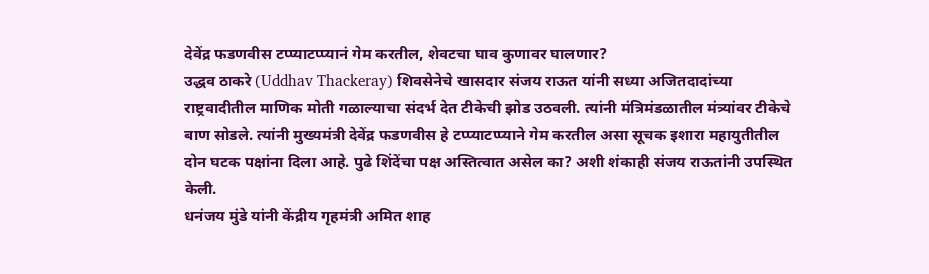देवेंद्र फडणवीस टप्प्याटप्प्यानं गेम करतील, शेवटचा घाव कुणावर घालणार?
उद्धव ठाकरे (Uddhav Thackeray) शिवसेनेचे खासदार संजय राऊत यांनी सध्या अजितदादांच्या राष्ट्रवादीतील माणिक मोती गळाल्याचा संदर्भ देत टीकेची झोड उठवली. त्यांनी मंत्रिमंडळातील मंत्र्यांवर टीकेचे बाण सोडले. त्यांनी मुख्यमंत्री देवेंद्र फडणवीस हे टप्प्याटप्प्याने गेम करतील असा सूचक इशारा महायुतीतील दोन घटक पक्षांना दिला आहे. पुढे शिंदेंचा पक्ष अस्तित्वात असेल का? अशी शंकाही संजय राऊतांनी उपस्थित केली.
धनंजय मुंडे यांनी केंद्रीय गृहमंत्री अमित शाह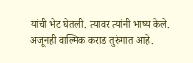यांची भेट घेतली. त्यावर त्यांनी भाष्य केले. अजूनही वाल्मिक कराड तुरुंगात आहे.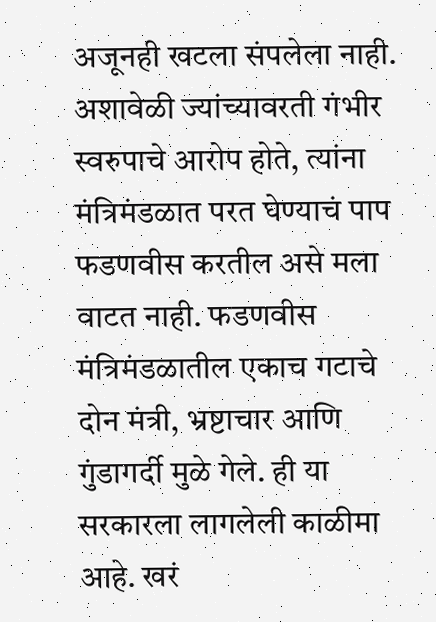अजूनही खटला संपलेला नाही. अशावेळी ज्यांच्यावरती गंभीर स्वरुपाचे आरोप होते, त्यांना मंत्रिमंडळात परत घेण्याचं पाप फडणवीस करतील असे मला वाटत नाही. फडणवीस मंत्रिमंडळातील एकाच गटाचे दोन मंत्री, भ्रष्टाचार आणि गुंडागर्दी मुळे गेले. ही या सरकारला लागलेली काळीमा आहे. खरं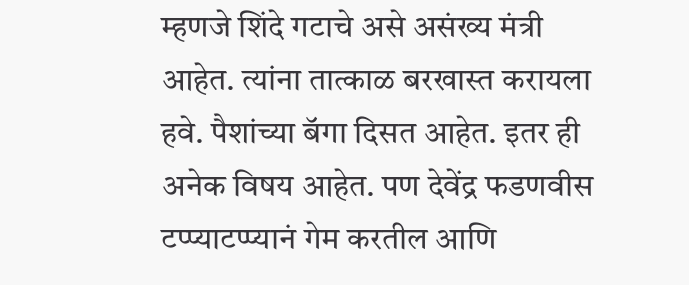म्हणजे शिंदे गटाचे असे असंख्य मंत्री आहेत. त्यांना तात्काळ बरखास्त करायला हवे. पैशांच्या बॅगा दिसत आहेत. इतर ही अनेक विषय आहेत. पण देवेंद्र फडणवीस टप्प्याटप्प्यानं गेम करतील आणि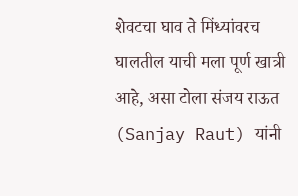शेवटचा घाव ते मिंध्यांवरच घालतील याची मला पूर्ण खात्री आहे, असा टोला संजय राऊत (Sanjay Raut) यांनी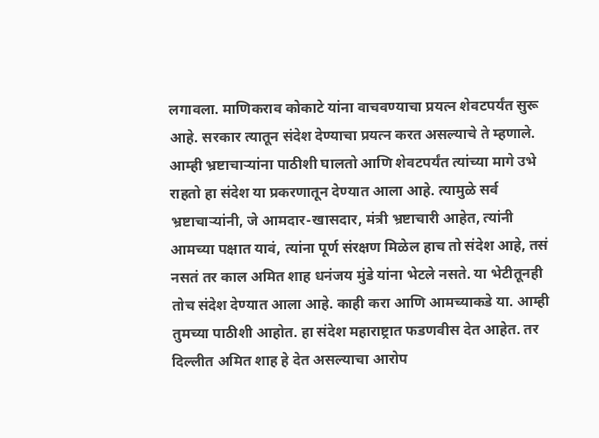लगावला. माणिकराव कोकाटे यांना वाचवण्याचा प्रयत्न शेवटपर्यंत सुरू आहे. सरकार त्यातून संदेश देण्याचा प्रयत्न करत असल्याचे ते म्हणाले. आम्ही भ्रष्टाचाऱ्यांना पाठीशी घालतो आणि शेवटपर्यंत त्यांच्या मागे उभे राहतो हा संदेश या प्रकरणातून देण्यात आला आहे. त्यामुळे सर्व भ्रष्टाचाऱ्यांनी, जे आमदार-खासदार, मंत्री भ्रष्टाचारी आहेत, त्यांनी आमच्या पक्षात यावं, त्यांना पूर्ण संरक्षण मिळेल हाच तो संदेश आहे, तसं नसतं तर काल अमित शाह धनंजय मुंडे यांना भेटले नसते. या भेटीतूनही तोच संदेश देण्यात आला आहे. काही करा आणि आमच्याकडे या. आम्ही तुमच्या पाठीशी आहोत. हा संदेश महाराष्ट्रात फडणवीस देत आहेत. तर दिल्लीत अमित शाह हे देत असल्याचा आरोप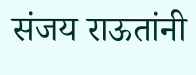संजय राऊतांनी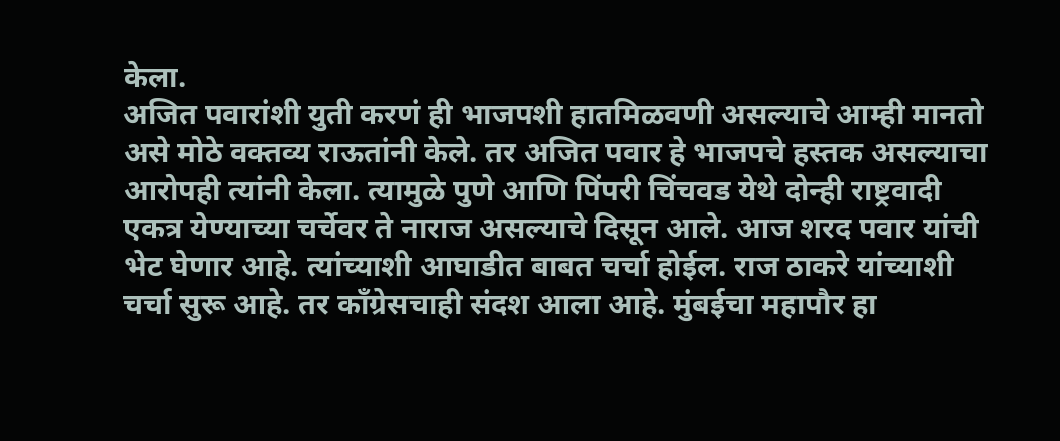केला.
अजित पवारांशी युती करणं ही भाजपशी हातमिळवणी असल्याचे आम्ही मानतो असे मोठे वक्तव्य राऊतांनी केले. तर अजित पवार हे भाजपचे हस्तक असल्याचा आरोपही त्यांनी केला. त्यामुळे पुणे आणि पिंपरी चिंचवड येथे दोन्ही राष्ट्रवादी एकत्र येण्याच्या चर्चेवर ते नाराज असल्याचे दिसून आले. आज शरद पवार यांची भेट घेणार आहे. त्यांच्याशी आघाडीत बाबत चर्चा होईल. राज ठाकरे यांच्याशी चर्चा सुरू आहे. तर काँग्रेसचाही संदश आला आहे. मुंबईचा महापौर हा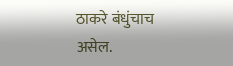ठाकरे बंधुंचाच असेल.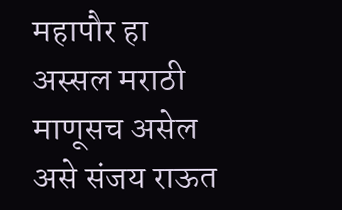महापौर हा अस्सल मराठी माणूसच असेल असे संजय राऊत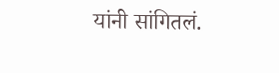यांनी सांगितलं.